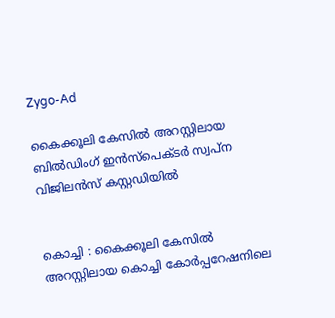Zygo-Ad

കൈക്കൂലി കേസില്‍ അറസ്റ്റിലായ ബില്‍ഡിംഗ് ഇന്‍സ്‌പെക്ടര്‍ സ്വപ്ന വിജിലന്‍സ് കസ്റ്റഡിയില്‍


കൊച്ചി : കൈക്കൂലി കേസില്‍ അറസ്റ്റിലായ കൊച്ചി കോര്‍പ്പറേഷനിലെ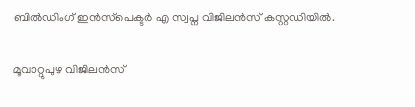ബില്‍ഡിംഗ് ഇന്‍സ്‌പെക്ടര്‍ എ സ്വപ്ന വിജിലന്‍സ് കസ്റ്റഡിയില്‍.

മൂവാറ്റുപുഴ വിജിലന്‍സ്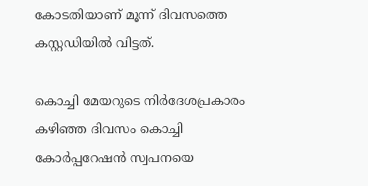കോടതിയാണ് മൂന്ന് ദിവസത്തെ കസ്റ്റഡിയില്‍ വിട്ടത്.

കൊച്ചി മേയറുടെ നിര്‍ദേശപ്രകാരം കഴിഞ്ഞ ദിവസം കൊച്ചി കോര്‍പ്പറേഷന്‍ സ്വപനയെ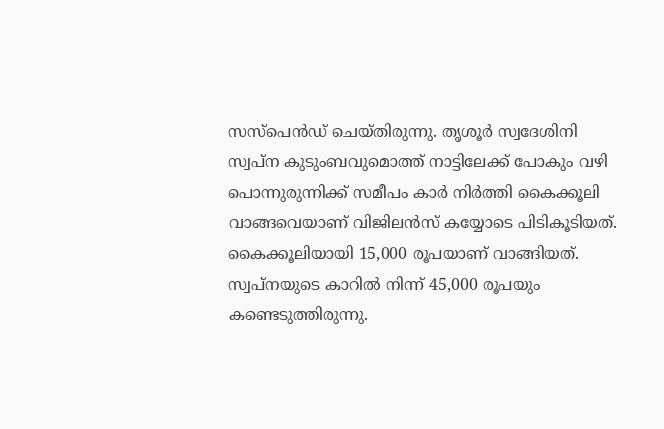സസ്പെന്‍ഡ് ചെയ്തിരുന്നു. തൃശൂര്‍ സ്വദേശിനി സ്വപ്‌ന കുടുംബവുമൊത്ത് നാട്ടിലേക്ക് പോകും വഴി പൊന്നുരുന്നിക്ക് സമീപം കാര്‍ നിര്‍ത്തി കൈക്കൂലി വാങ്ങവെയാണ് വിജിലന്‍സ് കയ്യോടെ പിടികൂടിയത്. കൈക്കൂലിയായി 15,000 രൂപയാണ് വാങ്ങിയത്. സ്വപ്നയുടെ കാറില്‍ നിന്ന് 45,000 രൂപയും കണ്ടെടുത്തിരുന്നു.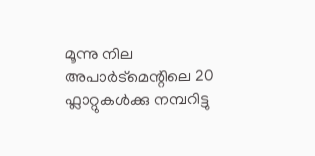മൂന്നു നില അപാര്‍ട്‌മെന്റിലെ 20 ഫ്ലാറ്റുകള്‍ക്കു നമ്പറിട്ടു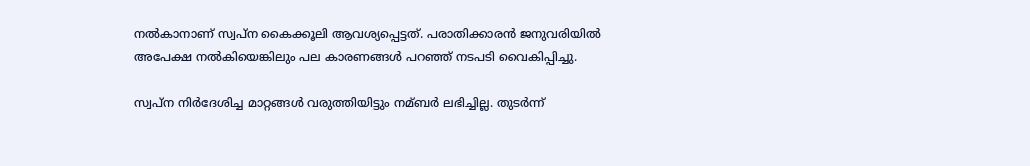നല്‍കാനാണ് സ്വപ്ന കൈക്കൂലി ആവശ്യപ്പെട്ടത്. പരാതിക്കാരന്‍ ജനുവരിയില്‍ അപേക്ഷ നല്‍കിയെങ്കിലും പല കാരണങ്ങള്‍ പറഞ്ഞ് നടപടി വൈകിപ്പിച്ചു.

സ്വപ്ന നിര്‍ദേശിച്ച മാറ്റങ്ങള്‍ വരുത്തിയിട്ടും നമ്ബര്‍ ലഭിച്ചില്ല. തുടര്‍ന്ന്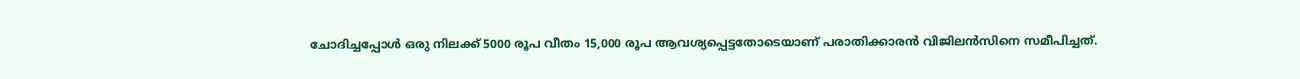ചോദിച്ചപ്പോള്‍ ഒരു നിലക്ക് 5000 രൂപ വീതം 15,000 രൂപ ആവശ്യപ്പെട്ടതോടെയാണ് പരാതിക്കാരന്‍ വിജിലന്‍സിനെ സമീപിച്ചത്.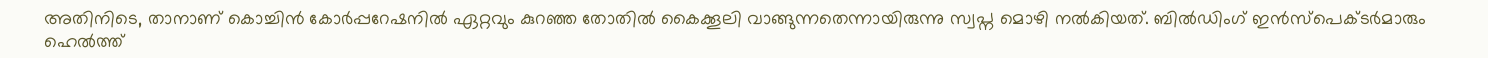അതിനിടെ, താനാണ് കൊച്ചിന്‍ കോര്‍പ്പറേഷനില്‍ ഏറ്റവും കുറഞ്ഞ തോതില്‍ കൈക്കൂലി വാങ്ങുന്നതെന്നായിരുന്നു സ്വപ്ന മൊഴി നല്‍കിയത്. ബില്‍ഡിംഗ് ഇന്‍സ്‌പെക്ടര്‍മാരും ഹെല്‍ത്ത്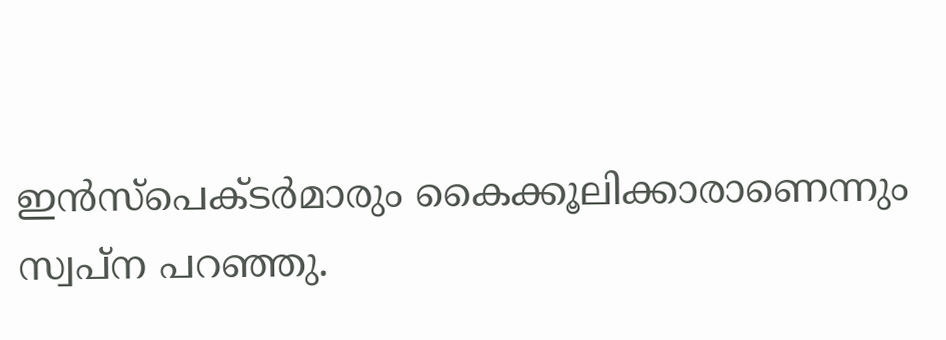ഇന്‍സ്‌പെക്ടര്‍മാരും കൈക്കൂലിക്കാരാണെന്നും സ്വപ്‌ന പറഞ്ഞു.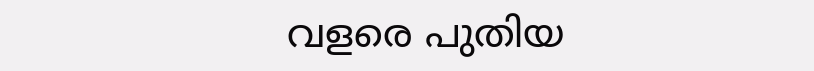വളരെ പുതിയ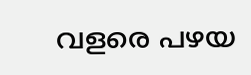വളരെ പഴയ